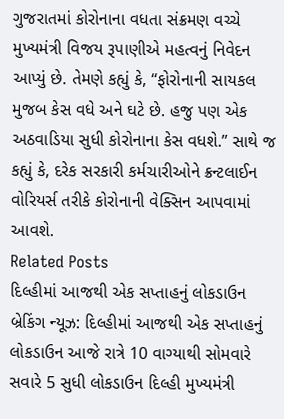ગુજરાતમાં કોરોનાના વધતા સંક્રમણ વચ્ચે મુખ્યમંત્રી વિજય રૂપાણીએ મહત્વનું નિવેદન આપ્યું છે. તેમણે કહ્યું કે, “ફોરોનાની સાયકલ મુજબ કેસ વધે અને ઘટે છે. હજુ પણ એક અઠવાડિયા સુધી કોરોનાના કેસ વધશે.” સાથે જ કહ્યું કે, દરેક સરકારી કર્મચારીઓને ક્રન્ટલાઈન વોરિયર્સ તરીકે કોરોનાની વેક્સિન આપવામાં આવશે.
Related Posts
દિલ્હીમાં આજથી એક સપ્તાહનું લોકડાઉન
બ્રેકિંગ ન્યૂઝ: દિલ્હીમાં આજથી એક સપ્તાહનું લોકડાઉન આજે રાત્રે 10 વાગ્યાથી સોમવારે સવારે 5 સુધી લોકડાઉન દિલ્હી મુખ્યમંત્રી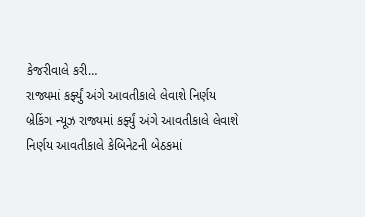કેજરીવાલે કરી…
રાજ્યમાં કર્ફ્યું અંગે આવતીકાલે લેવાશે નિર્ણય
બ્રેકિંગ ન્યૂઝ રાજ્યમાં કર્ફ્યું અંગે આવતીકાલે લેવાશે નિર્ણય આવતીકાલે કેબિનેટની બેઠકમાં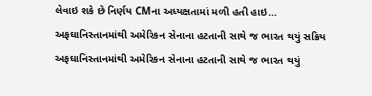લેવાઇ શકે છે નિર્ણય CMના અધ્યક્ષતામાં મળી હતી હાઇ…
અફઘાનિસ્તાનમાંથી અમેરિકન સેનાના હટતાની સાથે જ ભારત થયું સક્રિય
અફઘાનિસ્તાનમાંથી અમેરિકન સેનાના હટતાની સાથે જ ભારત થયું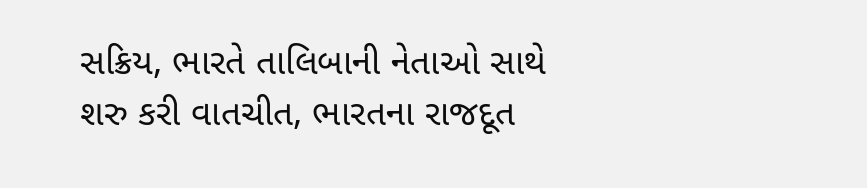સક્રિય, ભારતે તાલિબાની નેતાઓ સાથે શરુ કરી વાતચીત, ભારતના રાજદૂત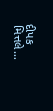દીપક મિત્તલે…